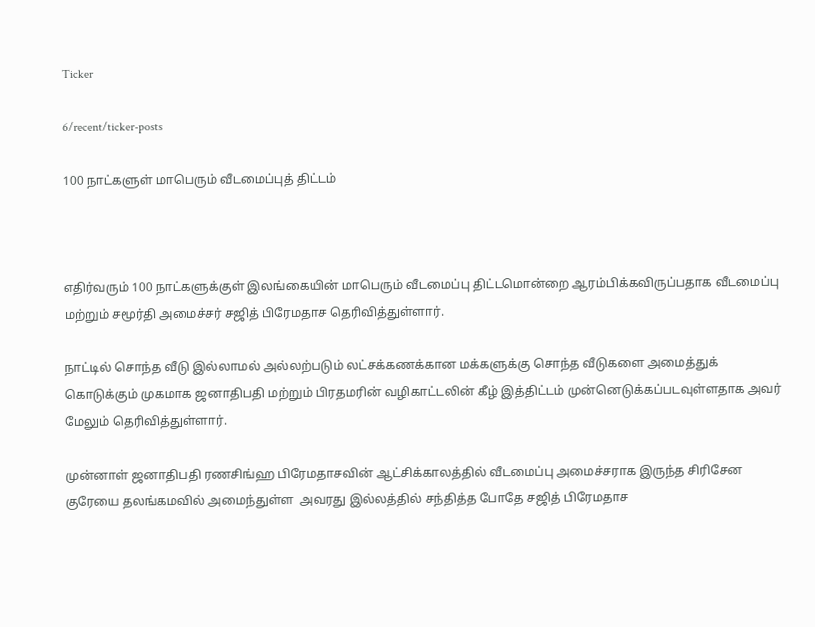Ticker

6/recent/ticker-posts

100 நாட்களுள் மாபெரும் வீடமைப்புத் திட்டம்



எதிர்வரும் 100 நாட்களுக்குள் இலங்கையின் மாபெரும் வீடமைப்பு திட்டமொன்றை ஆரம்பிக்கவிருப்பதாக வீடமைப்பு மற்றும் சமூர்தி அமைச்சர் சஜித் பிரேமதாச தெரிவித்துள்ளார்.

நாட்டில் சொந்த வீடு இல்லாமல் அல்லற்படும் லட்சக்கணக்கான மக்களுக்கு சொந்த வீடுகளை அமைத்துக் கொடுக்கும் முகமாக ஜனாதிபதி மற்றும் பிரதமரின் வழிகாட்டலின் கீழ் இத்திட்டம் முன்னெடுக்கப்படவுள்ளதாக அவர் மேலும் தெரிவித்துள்ளார்.

முன்னாள் ஜனாதிபதி ரணசிங்ஹ பிரேமதாசவின் ஆட்சிக்காலத்தில் வீடமைப்பு அமைச்சராக இருந்த சிரிசேன குரேயை தலங்கமவில் அமைந்துள்ள  அவரது இல்லத்தில் சந்தித்த போதே சஜித் பிரேமதாச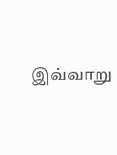இவ்வாறு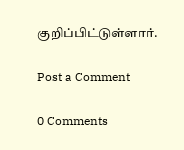குறிப்பிட்டுள்ளார்.

Post a Comment

0 Comments